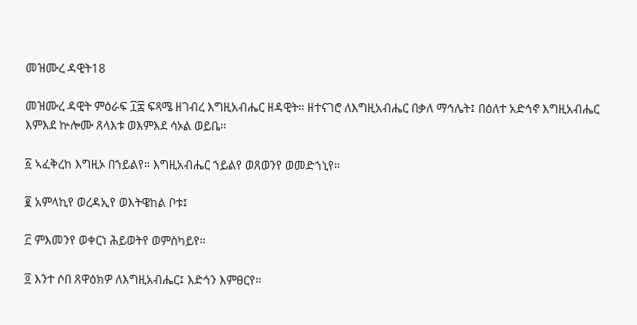መዝሙረ ዳዊት18

መዝሙረ ዳዊት ምዕራፍ ፲፰ ፍጻሜ ዘገብረ እግዚአብሔር ዘዳዊት። ዘተናገሮ ለእግዚአብሔር በቃለ ማኅሌት፤ በዕለተ አድኅኖ እግዚአብሔር እምእደ ኵሎሙ ጸላእቱ ወእምእደ ሳኦል ወይቤ።

፩ ኣፈቅረከ እግዚኦ በኀይልየ። እግዚአብሔር ኀይልየ ወጸወንየ ወመድኀኒየ።

፪ አምላኪየ ወረዳኢየ ወእትዌከል ቦቱ፤

፫ ምእመንየ ወቀርነ ሕይወትየ ወምስካይየ።

፬ እንተ ሶበ ጸዋዕክዎ ለእግዚአብሔር፤ እድኅን እምፀርየ።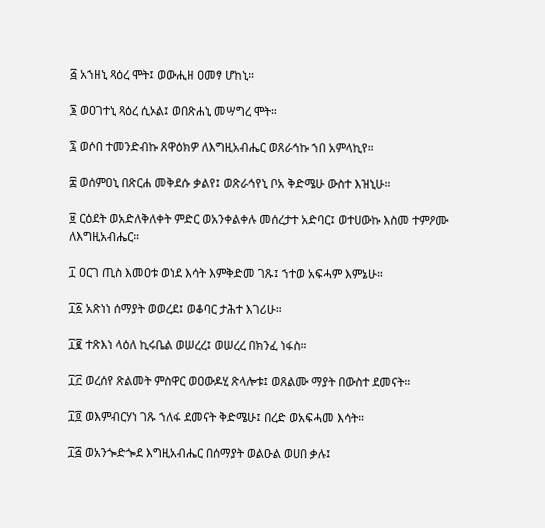፭ አኀዘኒ ጻዕረ ሞት፤ ወውሒዘ ዐመፃ ሆከኒ።

፮ ወዐገተኒ ጻዕረ ሲኦል፤ ወበጽሐኒ መሣግረ ሞት።

፯ ወሶበ ተመንድብኩ ጸዋዕክዎ ለእግዚአብሔር ወጸራኅኩ ኀበ አምላኪየ።

፰ ወሰምዐኒ በጽርሐ መቅደሱ ቃልየ፤ ወጽራኅየኒ ቦአ ቅድሜሁ ውስተ እዝኒሁ።

፱ ርዕደት ወአድለቅለቀት ምድር ወአንቀልቀሉ መሰረታተ አድባር፤ ወተሀውኩ እስመ ተምዖሙ ለእግዚአብሔር።

፲ ዐርገ ጢስ እመዐቱ ወነደ እሳት እምቅድመ ገጹ፤ ኀተወ አፍሓም እምኔሁ።

፲፩ አጽነነ ሰማያት ወወረደ፤ ወቆባር ታሕተ እገሪሁ።

፲፪ ተጽእነ ላዕለ ኪሩቤል ወሠረረ፤ ወሠረረ በክንፈ ነፋስ።

፲፫ ወረሰየ ጽልመት ምስዋር ወዐውዶሂ ጽላሎቱ፤ ወጸልሙ ማያት በውስተ ደመናት።

፲፬ ወእምብርሃነ ገጹ ኀለፋ ደመናት ቅድሜሁ፤ በረድ ወአፍሓመ እሳት።

፲፭ ወአንጐድጐደ እግዚአብሔር በሰማያት ወልዑል ወሀበ ቃሉ፤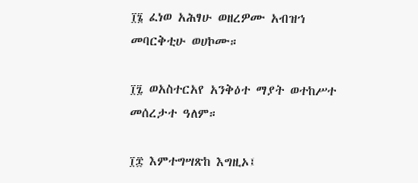፲፮ ፈነወ አሕፃሁ ወዘረዎሙ አብዝኀ መባርቅቲሁ ወሀኮሙ።

፲፯ ወአስተርአየ አንቅዕተ ማያት ወተከሥተ መሰረታተ ዓለም።

፲፰ እምተግሣጽከ እግዚኦ፤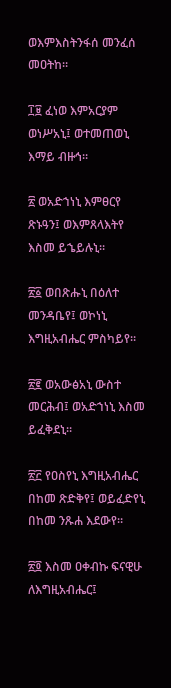ወእምእስትንፋሰ መንፈሰ መዐትከ።

፲፱ ፈነወ እምአርያም ወነሥአኒ፤ ወተመጠወኒ እማይ ብዙኅ።

፳ ወአድኀነኒ እምፀርየ ጽኑዓን፤ ወእምጸላእትየ እስመ ይኄይሉኒ።

፳፩ ወበጽሑኒ በዕለተ መንዳቤየ፤ ወኮነኒ እግዚአብሔር ምስካይየ።

፳፪ ወአውፅአኒ ውስተ መርሕብ፤ ወአድኀነኒ እስመ ይፈቅደኒ።

፳፫ የዐስየኒ እግዚአብሔር በከመ ጽድቅየ፤ ወይፈድየኒ በከመ ንጹሐ እደውየ።

፳፬ እስመ ዐቀብኩ ፍናዊሁ ለእግዚአብሔር፤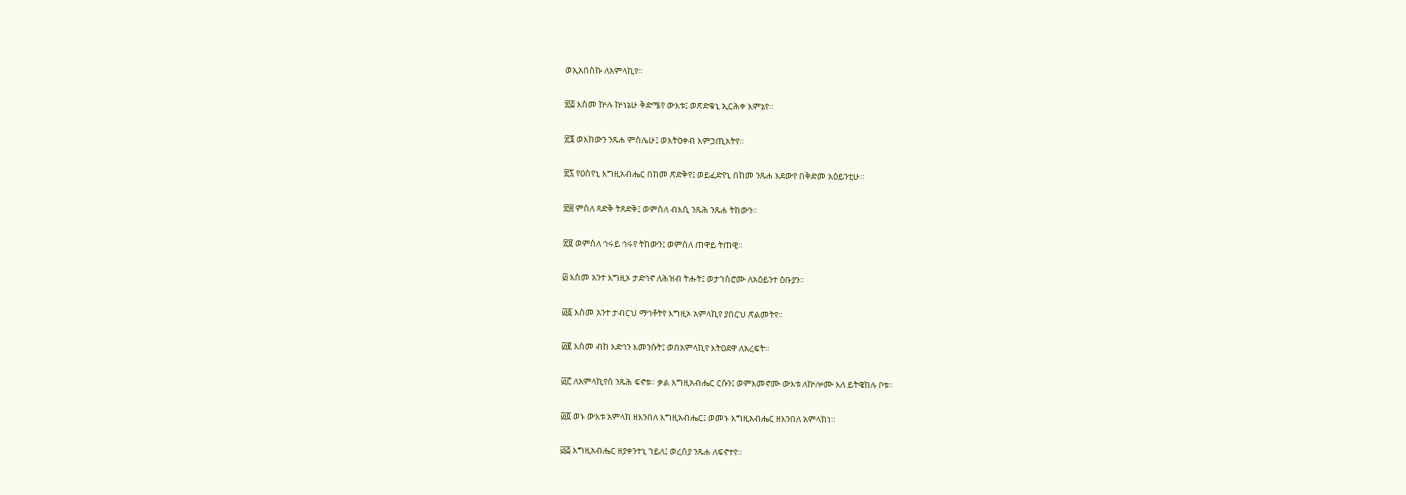ወኢአበስኩ ለአምላኪየ።

፳፭ እስመ ኵሉ ኵነኔሁ ቅድሜየ ውእቱ፤ ወጽድቁኒ ኢርሕቀ እምኔየ።

፳፮ ወእከውን ንጹሐ ምስሌሁ፤ ወእትዐቀብ እምኃጢአትየ።

፳፯ የዐስየኒ እግዚአብሔር በከመ ጽድቅየ፤ ወይፈድየኒ በከመ ንጹሐ እደውየ በቅድመ አዕይንቲሁ።

፳፰ ምስለ ጻድቅ ትጸድቅ፤ ወምስለ ብእሲ ንጹሕ ንጹሐ ትከውን።

፳፱ ወምስለ ኅሩይ ኅሩየ ትከውን፤ ወምስለ ጠዋይ ትጠዊ።

፴ እስመ አንተ እግዚኦ ታድኅኖ ለሕዝብ ትሑት፤ ወታኀስሮሙ ለአዕይንተ ዕቡያን።

፴፩ እስመ አንተ ታብርህ ማኅቶትየ እግዚኦ አምላኪየ ያበርህ ጽልመትየ።

፴፪ እስመ ብከ እድኅን እመንሱት፤ ወበአምላኪየ እትዐደዋ ለአረፍት።

፴፫ ለአምላኪየሰ ንጹሕ ፍኖቱ። ቃል እግዚአብሔር ርሱን፤ ወምእመኖሙ ውእቱ ለኵሎሙ እለ ይትዌከሉ ቦቱ።

፴፬ ወኑ ውእቱ አምላክ ዘእንበለ እግዚአብሔር፤ ወመኑ እግዚአብሔር ዘእንበለ አምላክነ።

፴፭ እግዚአብሔር ዘያቀንተኒ ኀይለ፤ ወረሰያ ንጹሐ ለፍኖተየ።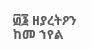፴፮ ዘያረትዖን ከመ ኀየል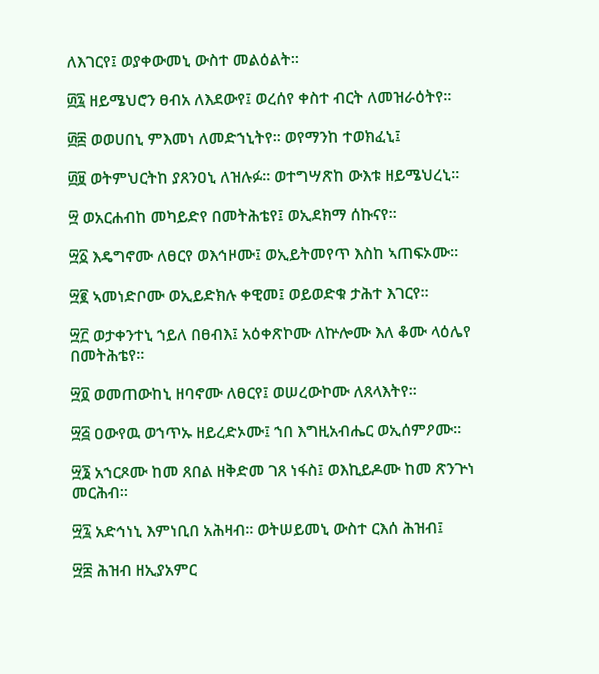ለእገርየ፤ ወያቀውመኒ ውስተ መልዕልት።

፴፯ ዘይሜህሮን ፀብአ ለእደውየ፤ ወረሰየ ቀስተ ብርት ለመዝራዕትየ።

፴፰ ወወሀበኒ ምእመነ ለመድኀኒትየ። ወየማንከ ተወክፈኒ፤

፴፱ ወትምህርትከ ያጸንዐኒ ለዝሉፉ። ወተግሣጽከ ውእቱ ዘይሜህረኒ።

፵ ወአርሐብከ መካይድየ በመትሕቴየ፤ ወኢደክማ ሰኩናየ።

፵፩ እዴግኖሙ ለፀርየ ወእኅዞሙ፤ ወኢይትመየጥ እስከ ኣጠፍኦሙ።

፵፪ ኣመነድቦሙ ወኢይድክሉ ቀዊመ፤ ወይወድቁ ታሕተ እገርየ።

፵፫ ወታቀንተኒ ኀይለ በፀብእ፤ አዕቀጽኮሙ ለኵሎሙ እለ ቆሙ ላዕሌየ በመትሕቴየ።

፵፬ ወመጠውከኒ ዘባኖሙ ለፀርየ፤ ወሠረውኮሙ ለጸላእትየ።

፵፭ ዐውየዉ ወኀጥኡ ዘይረድኦሙ፤ ኀበ እግዚአብሔር ወኢሰምዖሙ።

፵፮ አኀርጾሙ ከመ ጸበል ዘቅድመ ገጸ ነፋስ፤ ወእኪይዶሙ ከመ ጽንጕነ መርሕብ።

፵፯ አድኅነኒ እምነቢበ አሕዛብ። ወትሠይመኒ ውስተ ርእሰ ሕዝብ፤

፵፰ ሕዝብ ዘኢያአምር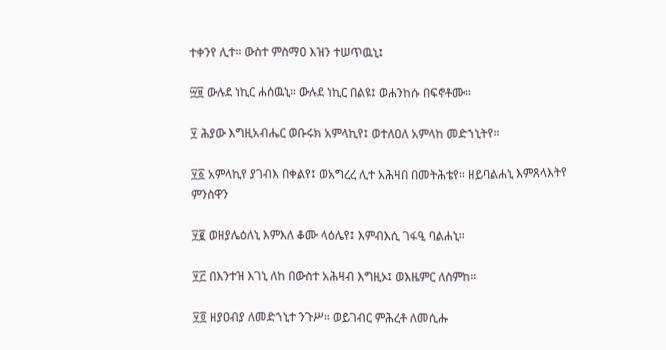ተቀንየ ሊተ። ውስተ ምስማዐ እዝን ተሠጥዉኒ፤

፵፱ ውሉደ ነኪር ሐሰዉኒ። ውሉደ ነኪር በልዩ፤ ወሐንከሱ በፍኖቶሙ።

፶ ሕያው እግዚአብሔር ወቡሩክ አምላኪየ፤ ወተለዐለ አምላከ መድኀኒትየ።

፶፩ አምላኪየ ያገብእ በቀልየ፤ ወአግረረ ሊተ አሕዛበ በመትሕቴየ። ዘይባልሐኒ እምጸላእትየ ምንስዋን

፶፪ ወዘያሌዕለኒ እምእለ ቆሙ ላዕሌየ፤ እምብእሲ ገፋዒ ባልሐኒ።

፶፫ በእንተዝ እገኒ ለከ በውስተ አሕዛብ እግዚኦ፤ ወእዜምር ለስምከ።

፶፬ ዘያዐብያ ለመድኀኒተ ንጉሥ። ወይገብር ምሕረቶ ለመሲሑ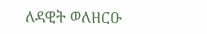ለዳዊት ወለዘርዑ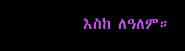እስከ ለዓለም።